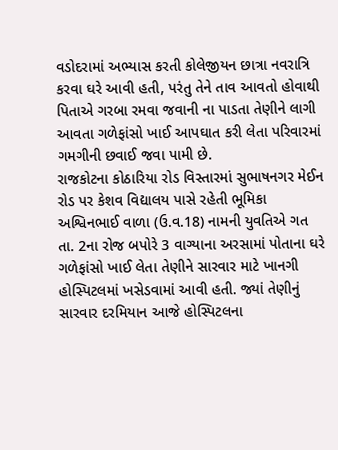વડોદરામાં અભ્યાસ કરતી કોલેજીયન છાત્રા નવરાત્રિ કરવા ઘરે આવી હતી, પરંતુ તેને તાવ આવતો હોવાથી પિતાએ ગરબા રમવા જવાની ના પાડતા તેણીને લાગી આવતા ગળેફાંસો ખાઈ આપઘાત કરી લેતા પરિવારમાં ગમગીની છવાઈ જવા પામી છે.
રાજકોટના કોઠારિયા રોડ વિસ્તારમાં સુભાષનગર મેઈન રોડ પર કેશવ વિદ્યાલય પાસે રહેતી ભૂમિકા અશ્વિનભાઈ વાળા (ઉ.વ.18) નામની યુવતિએ ગત તા. 2ના રોજ બપોરે 3 વાગ્યાના અરસામાં પોતાના ઘરે ગળેફાંસો ખાઈ લેતા તેણીને સારવાર માટે ખાનગી હોસ્પિટલમાં ખસેડવામાં આવી હતી. જ્યાં તેણીનું સારવાર દરમિયાન આજે હોસ્પિટલના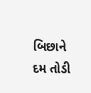બિછાને દમ તોડી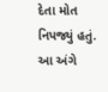દેતા મોત નિપજ્યું હતું. આ અંગે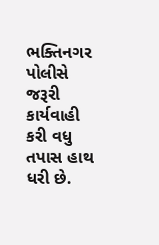ભક્તિનગર પોલીસે જરૂરી કાર્યવાહી કરી વધુ તપાસ હાથ ધરી છે.